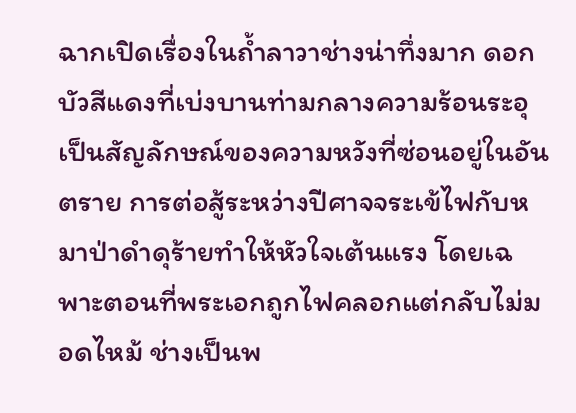ฉากเปิดเรื่องในถ้ำลาวาช่างน่าทึ่งมาก ดอกบัวสีแดงที่เบ่งบานท่ามกลางความร้อนระอุเป็นสัญลักษณ์ของความหวังที่ซ่อนอยู่ในอันตราย การต่อสู้ระหว่างปีศาจจระเข้ไฟกับหมาป่าดำดุร้ายทำให้หัวใจเต้นแรง โดยเฉพาะตอนที่พระเอกถูกไฟคลอกแต่กลับไม่มอดไหม้ ช่างเป็นพ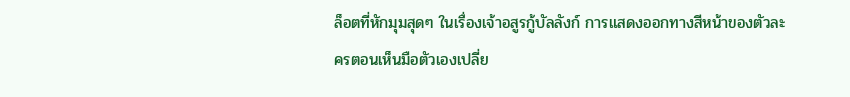ล็อตที่หักมุมสุดๆ ในเรื่องเจ้าอสูรกู้บัลลังก์ การแสดงออกทางสีหน้าของตัวละครตอนเห็นมือตัวเองเปลี่ย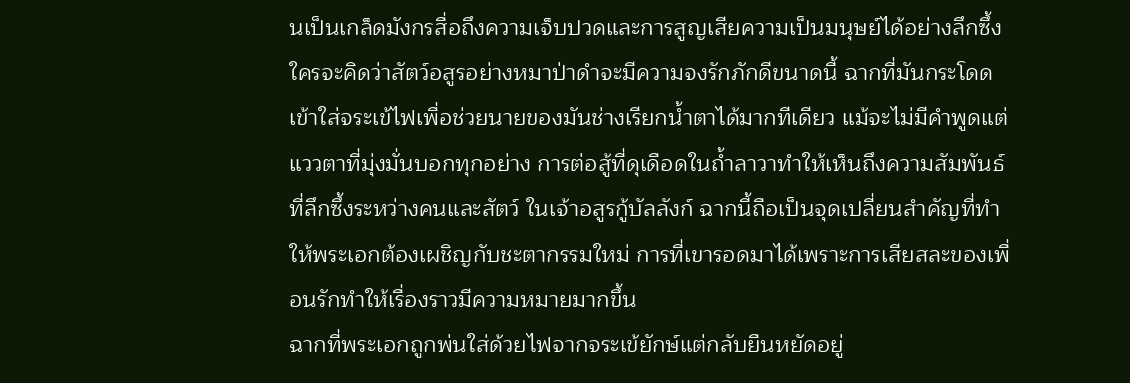นเป็นเกล็ดมังกรสื่อถึงความเจ็บปวดและการสูญเสียความเป็นมนุษย์ได้อย่างลึกซึ้ง
ใครจะคิดว่าสัตว์อสูรอย่างหมาป่าดำจะมีความจงรักภักดีขนาดนี้ ฉากที่มันกระโดดเข้าใส่จระเข้ไฟเพื่อช่วยนายของมันช่างเรียกน้ำตาได้มากทีเดียว แม้จะไม่มีคำพูดแต่แววตาที่มุ่งมั่นบอกทุกอย่าง การต่อสู้ที่ดุเดือดในถ้ำลาวาทำให้เห็นถึงความสัมพันธ์ที่ลึกซึ้งระหว่างคนและสัตว์ ในเจ้าอสูรกู้บัลลังก์ ฉากนี้ถือเป็นจุดเปลี่ยนสำคัญที่ทำให้พระเอกต้องเผชิญกับชะตากรรมใหม่ การที่เขารอดมาได้เพราะการเสียสละของเพื่อนรักทำให้เรื่องราวมีความหมายมากขึ้น
ฉากที่พระเอกถูกพ่นใส่ด้วยไฟจากจระเข้ยักษ์แต่กลับยืนหยัดอยู่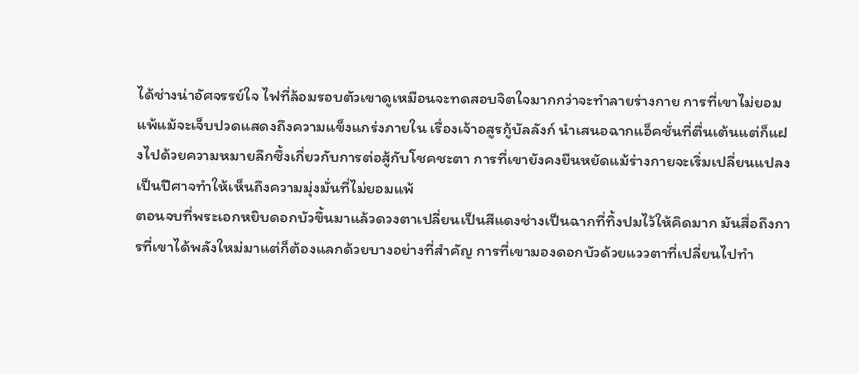ได้ช่างน่าอัศจรรย์ใจ ไฟที่ล้อมรอบตัวเขาดูเหมือนจะทดสอบจิตใจมากกว่าจะทำลายร่างกาย การที่เขาไม่ยอมแพ้แม้จะเจ็บปวดแสดงถึงความแข็งแกร่งภายใน เรื่องเจ้าอสูรกู้บัลลังก์ นำเสนอฉากแอ็คชั่นที่ตื่นเต้นแต่ก็แฝงไปด้วยความหมายลึกซึ้งเกี่ยวกับการต่อสู้กับโชคชะตา การที่เขายังคงยืนหยัดแม้ร่างกายจะเริ่มเปลี่ยนแปลงเป็นปีศาจทำให้เห็นถึงความมุ่งมั่นที่ไม่ยอมแพ้
ตอนจบที่พระเอกหยิบดอกบัวขึ้นมาแล้วดวงตาเปลี่ยนเป็นสีแดงช่างเป็นฉากที่ทิ้งปมไว้ให้คิดมาก มันสื่อถึงการที่เขาได้พลังใหม่มาแต่ก็ต้องแลกด้วยบางอย่างที่สำคัญ การที่เขามองดอกบัวด้วยแววตาที่เปลี่ยนไปทำ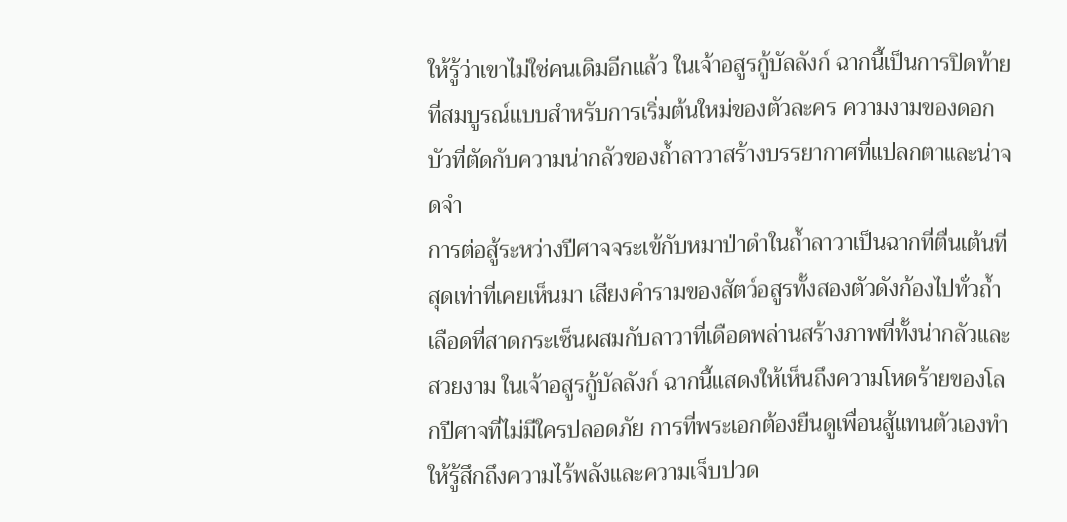ให้รู้ว่าเขาไม่ใช่คนเดิมอีกแล้ว ในเจ้าอสูรกู้บัลลังก์ ฉากนี้เป็นการปิดท้ายที่สมบูรณ์แบบสำหรับการเริ่มต้นใหม่ของตัวละคร ความงามของดอกบัวที่ตัดกับความน่ากลัวของถ้ำลาวาสร้างบรรยากาศที่แปลกตาและน่าจดจำ
การต่อสู้ระหว่างปีศาจจระเข้กับหมาป่าดำในถ้ำลาวาเป็นฉากที่ตื่นเต้นที่สุดเท่าที่เคยเห็นมา เสียงคำรามของสัตว์อสูรทั้งสองตัวดังก้องไปทั่วถ้ำ เลือดที่สาดกระเซ็นผสมกับลาวาที่เดือดพล่านสร้างภาพที่ทั้งน่ากลัวและสวยงาม ในเจ้าอสูรกู้บัลลังก์ ฉากนี้แสดงให้เห็นถึงความโหดร้ายของโลกปีศาจที่ไม่มีใครปลอดภัย การที่พระเอกต้องยืนดูเพื่อนสู้แทนตัวเองทำให้รู้สึกถึงความไร้พลังและความเจ็บปวด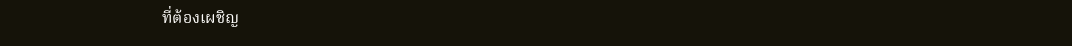ที่ต้องเผชิญ